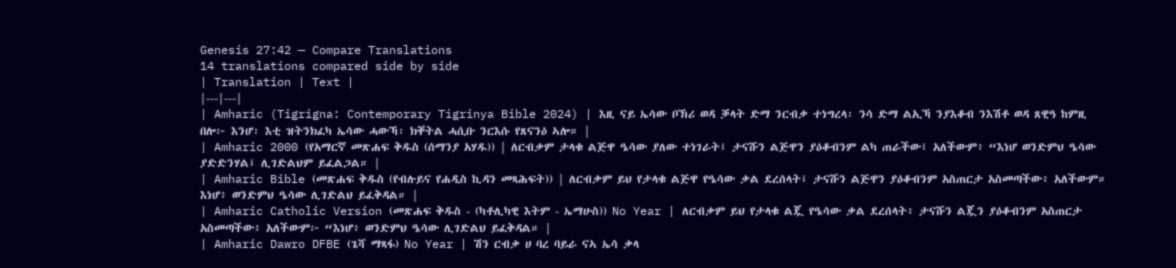Genesis 27:42 — Compare Translations
14 translations compared side by side
| Translation | Text |
|---|---|
| Amharic (Tigrigna: Contemporary Tigrinya Bible 2024) | እዚ ናይ ኤሳው ቦኽሪ ወዳ ቓላት ድማ ንርብቃ ተነግረላ፡ ንሳ ድማ ልኢኻ ንያእቆብ ንእሽቶ ወዳ ጸዊዓ ከምዚ በሎ፦ እንሆ፡ እቲ ዝትንክፈካ ኤሳው ሓውኻ፡ ክቐትል ሓሲቡ ንርእሱ የጸናንዕ ኣሎ። |
| Amharic 2000 (የአማርኛ መጽሐፍ ቅዱስ (ሰማንያ አሃዱ)) | ለርብቃም ታላቁ ልጅዋ ዔሳው ያለው ተነገራት፤ ታናሹን ልጅዋን ያዕቆብንም ልካ ጠራችው፤ አለችውም፥ “እነሆ ወንድምህ ዔሳው ያድድንሃል፤ ሊገድልህም ይፈልጋል። |
| Amharic Bible (መጽሐፍ ቅዱስ (የብሉይና የሐዲስ ኪዳን መጻሕፍት)) | ለርብቃም ይህ የታላቁ ልጅዋ የዔሳው ቃል ደረሰላት፤ ታናሹን ልጅዋን ያዕቆብንም አስጠርታ አስመጣችው፥ አለችውም። እነሆ፥ ወንድምህ ዔሳው ሊገድልህ ይፈቅዳል። |
| Amharic Catholic Version (መጽሐፍ ቅዱስ - (ካቶሊካዊ እትም - ኤማሁስ)) No Year | ለርብቃም ይህ የታላቁ ልጇ የዔሳው ቃል ደረሰላት፥ ታናሹን ልጇን ያዕቆብንም አስጠርታ አስመጣችው፥ አለችውም፦ “እነሆ፥ ወንድምህ ዔሳው ሊገድልህ ይፈቅዳል። |
| Amharic Dawro DFBE (ጌሻ ማጻፋ) No Year | ሽን ርብቃ ሀ ባረ ባይራ ናኣ ኤሳ ቃላ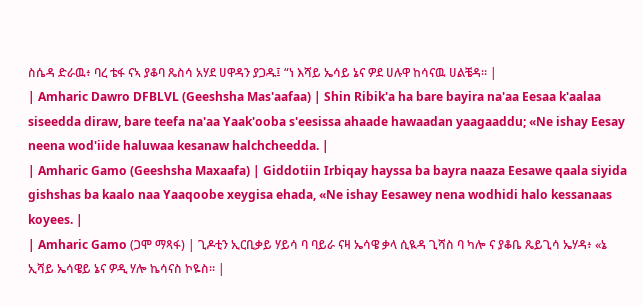ስሴዳ ድራዉ፥ ባረ ቴፋ ናኣ ያቆባ ጼስሳ አሃደ ሀዋዳን ያጋዱ፤ “ነ እሻይ ኤሳይ ኔና ዎደ ሀሉዋ ከሳናዉ ሀልቼዳ። |
| Amharic Dawro DFBLVL (Geeshsha Mas'aafaa) | Shin Ribik'a ha bare bayira na'aa Eesaa k'aalaa siseedda diraw, bare teefa na'aa Yaak'ooba s'eesissa ahaade hawaadan yaagaaddu; «Ne ishay Eesay neena wod'iide haluwaa kesanaw halchcheedda. |
| Amharic Gamo (Geeshsha Maxaafa) | Giddotiin Irbiqay hayssa ba bayra naaza Eesawe qaala siyida gishshas ba kaalo naa Yaaqoobe xeygisa ehada, «Ne ishay Eesawey nena wodhidi halo kessanaas koyees. |
| Amharic Gamo (ጋሞ ማጻፋ) | ጊዶቲን ኢርቢቃይ ሃይሳ ባ ባይራ ናዛ ኤሳዌ ቃላ ሲዪዳ ጊሻስ ባ ካሎ ና ያቆቤ ጼይጊሳ ኤሃዳ፥ «ኔ ኢሻይ ኤሳዌይ ኔና ዎዲ ሃሎ ኬሳናስ ኮዬስ። |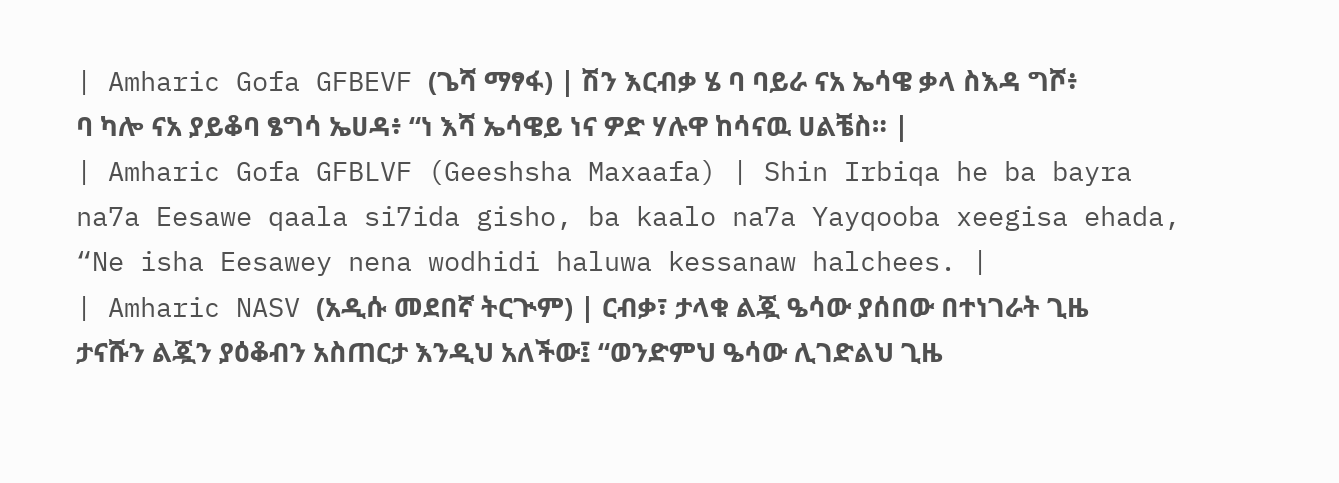| Amharic Gofa GFBEVF (ጌሻ ማፃፋ) | ሽን እርብቃ ሄ ባ ባይራ ናአ ኤሳዌ ቃላ ስእዳ ግሾ፥ ባ ካሎ ናአ ያይቆባ ፄግሳ ኤሀዳ፥ “ነ እሻ ኤሳዌይ ነና ዎድ ሃሉዋ ከሳናዉ ሀልቼስ። |
| Amharic Gofa GFBLVF (Geeshsha Maxaafa) | Shin Irbiqa he ba bayra na7a Eesawe qaala si7ida gisho, ba kaalo na7a Yayqooba xeegisa ehada, “Ne isha Eesawey nena wodhidi haluwa kessanaw halchees. |
| Amharic NASV (አዲሱ መደበኛ ትርጒም) | ርብቃ፣ ታላቁ ልጇ ዔሳው ያሰበው በተነገራት ጊዜ ታናሹን ልጇን ያዕቆብን አስጠርታ እንዲህ አለችው፤ “ወንድምህ ዔሳው ሊገድልህ ጊዜ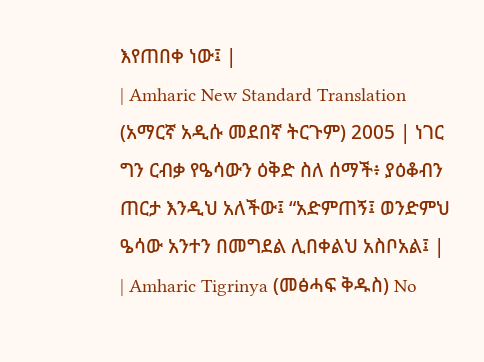እየጠበቀ ነው፤ |
| Amharic New Standard Translation (አማርኛ አዲሱ መደበኛ ትርጉም) 2005 | ነገር ግን ርብቃ የዔሳውን ዕቅድ ስለ ሰማች፥ ያዕቆብን ጠርታ እንዲህ አለችው፤ “አድምጠኝ፤ ወንድምህ ዔሳው አንተን በመግደል ሊበቀልህ አስቦአል፤ |
| Amharic Tigrinya (መፅሓፍ ቅዱስ) No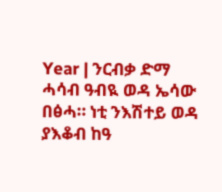Year | ንርብቃ ድማ ሓሳብ ዓብዪ ወዳ ኤሳው በፅሓ። ነቲ ንእሽተይ ወዳ ያእቆብ ከዓ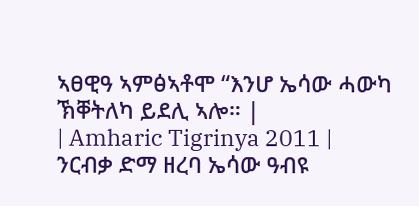ኣፀዊዓ ኣምፅኣቶሞ “እንሆ ኤሳው ሓውካ ኽቐትለካ ይደሊ ኣሎ። |
| Amharic Tigrinya 2011 | ንርብቃ ድማ ዘረባ ኤሳው ዓብዩ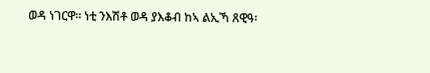ወዳ ነገርዋ። ነቲ ንእሽቶ ወዳ ያእቆብ ከኣ ልኢኻ ጸዊዓ፡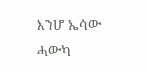እንሆ ኤሳው ሓውካ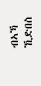ብኣኻ ኺድበስ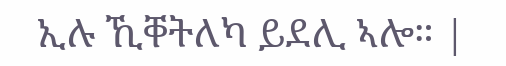ኢሉ ኺቐትለካ ይደሊ ኣሎ። |